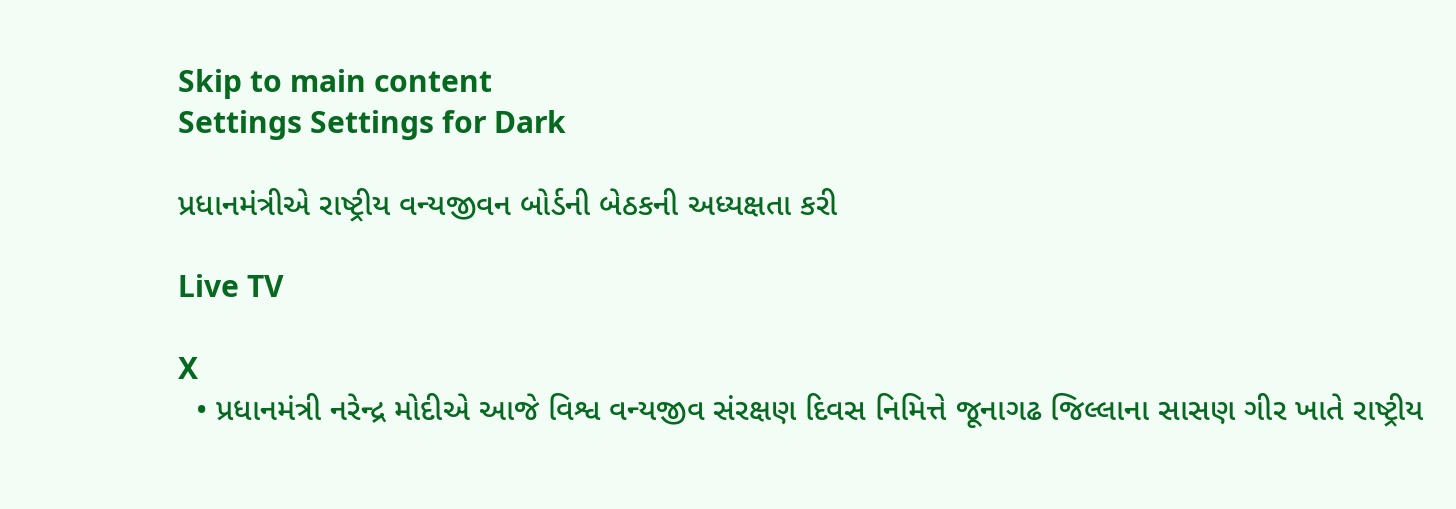Skip to main content
Settings Settings for Dark

પ્રધાનમંત્રીએ રાષ્ટ્રીય વન્યજીવન બોર્ડની બેઠકની અધ્યક્ષતા કરી

Live TV

X
  • પ્રધાનમંત્રી નરેન્દ્ર મોદીએ આજે વિશ્વ વન્યજીવ સંરક્ષણ દિવસ નિમિત્તે જૂનાગઢ જિલ્લાના સાસણ ગીર ખાતે રાષ્ટ્રીય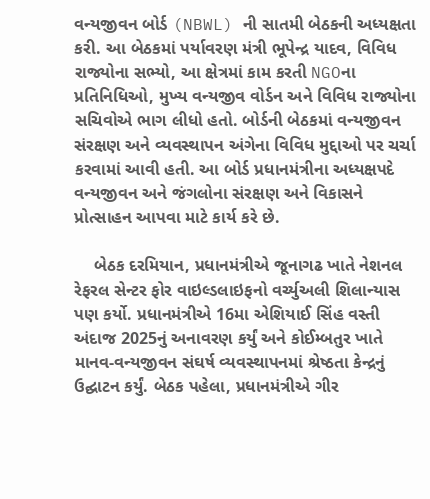વન્યજીવન બોર્ડ (NBWL) ની સાતમી બેઠકની અધ્યક્ષતા કરી. આ બેઠકમાં પર્યાવરણ મંત્રી ભૂપેન્દ્ર યાદવ, વિવિધ રાજ્યોના સભ્યો, આ ક્ષેત્રમાં કામ કરતી NGOના પ્રતિનિધિઓ, મુખ્ય વન્યજીવ વોર્ડન અને વિવિધ રાજ્યોના સચિવોએ ભાગ લીધો હતો. બોર્ડની બેઠકમાં વન્યજીવન સંરક્ષણ અને વ્યવસ્થાપન અંગેના વિવિધ મુદ્દાઓ પર ચર્ચા કરવામાં આવી હતી. આ બોર્ડ પ્રધાનમંત્રીના અધ્યક્ષપદે વન્યજીવન અને જંગલોના સંરક્ષણ અને વિકાસને પ્રોત્સાહન આપવા માટે કાર્ય કરે છે.

    બેઠક દરમિયાન, પ્રધાનમંત્રીએ જૂનાગઢ ખાતે નેશનલ રેફરલ સેન્ટર ફોર વાઇલ્ડલાઇફનો વર્ચ્યુઅલી શિલાન્યાસ પણ કર્યો. પ્રધાનમંત્રીએ 16મા એશિયાઈ સિંહ વસ્તી અંદાજ 2025નું અનાવરણ કર્યું અને કોઈમ્બતુર ખાતે માનવ-વન્યજીવન સંઘર્ષ વ્યવસ્થાપનમાં શ્રેષ્ઠતા કેન્દ્રનું ઉદ્ઘાટન કર્યું. બેઠક પહેલા, પ્રધાનમંત્રીએ ગીર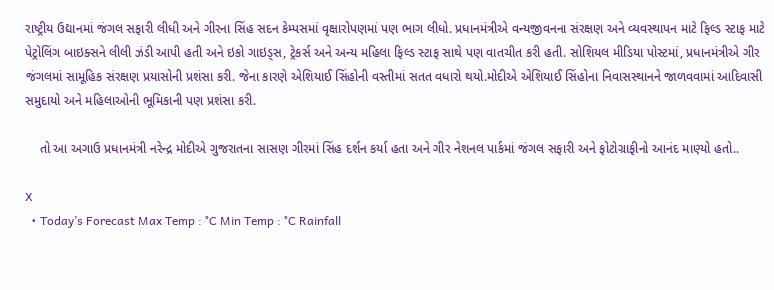રાષ્ટ્રીય ઉદ્યાનમાં જંગલ સફારી લીધી અને ગીરના સિંહ સદન કેમ્પસમાં વૃક્ષારોપણમાં પણ ભાગ લીધો. પ્રધાનમંત્રીએ વન્યજીવનના સંરક્ષણ અને વ્યવસ્થાપન માટે ફિલ્ડ સ્ટાફ માટે પેટ્રોલિંગ બાઇક્સને લીલી ઝંડી આપી હતી અને ઇકો ગાઇડ્સ, ટ્રેકર્સ અને અન્ય મહિલા ફિલ્ડ સ્ટાફ સાથે પણ વાતચીત કરી હતી. સોશિયલ મીડિયા પોસ્ટમાં, પ્રધાનમંત્રીએ ગીર જંગલમાં સામૂહિક સંરક્ષણ પ્રયાસોની પ્રશંસા કરી. જેના કારણે એશિયાઈ સિંહોની વસ્તીમાં સતત વધારો થયો.મોદીએ એશિયાઈ સિંહોના નિવાસસ્થાનને જાળવવામાં આદિવાસી સમુદાયો અને મહિલાઓની ભૂમિકાની પણ પ્રશંસા કરી.

    તો આ અગાઉ પ્રધાનમંત્રી નરેન્દ્ર મોદીએ ગુજરાતના સાસણ ગીરમાં સિંહ દર્શન કર્યા હતા અને ગીર નેશનલ પાર્કમાં જંગલ સફારી અને ફોટોગ્રાફીનો આનંદ માણ્યો હતો..

X
  • Today’s Forecast Max Temp : °C Min Temp : °C Rainfall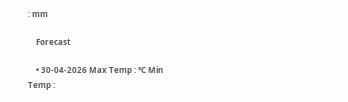: mm

    Forecast

    • 30-04-2026 Max Temp : °C Min Temp :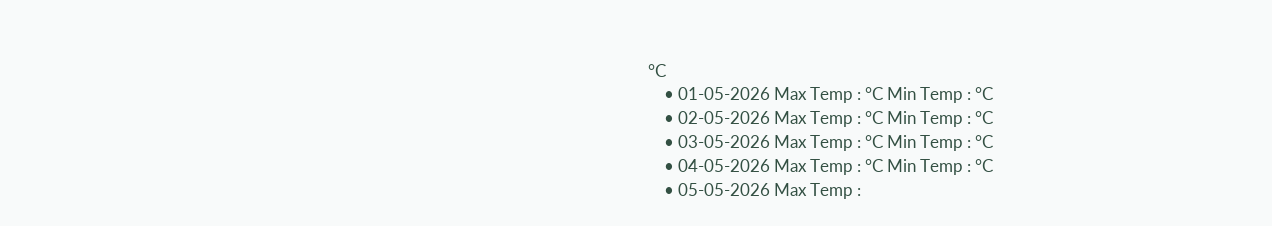°C
    • 01-05-2026 Max Temp : °C Min Temp : °C
    • 02-05-2026 Max Temp : °C Min Temp : °C
    • 03-05-2026 Max Temp : °C Min Temp : °C
    • 04-05-2026 Max Temp : °C Min Temp : °C
    • 05-05-2026 Max Temp :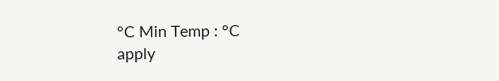°C Min Temp : °C
apply